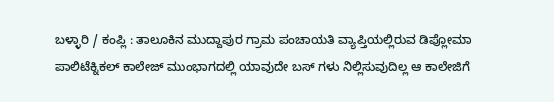ಬಳ್ಳಾರಿ / ಕಂಪ್ಲಿ : ತಾಲೂಕಿನ ಮುದ್ದಾಪುರ ಗ್ರಾಮ ಪಂಚಾಯತಿ ವ್ಯಾಪ್ತಿಯಲ್ಲಿರುವ ಡಿಪ್ಲೋಮಾ ಪಾಲಿಟೆಕ್ನಿಕಲ್ ಕಾಲೇಜ್ ಮುಂಭಾಗದಲ್ಲಿ ಯಾವುದೇ ಬಸ್ ಗಳು ನಿಲ್ಲಿಸುವುದಿಲ್ಲ ಆ ಕಾಲೇಜಿಗೆ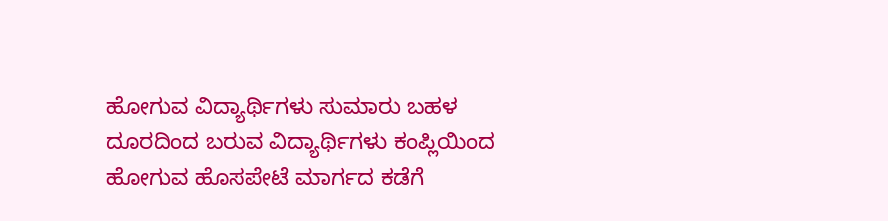ಹೋಗುವ ವಿದ್ಯಾರ್ಥಿಗಳು ಸುಮಾರು ಬಹಳ ದೂರದಿಂದ ಬರುವ ವಿದ್ಯಾರ್ಥಿಗಳು ಕಂಪ್ಲಿಯಿಂದ ಹೋಗುವ ಹೊಸಪೇಟೆ ಮಾರ್ಗದ ಕಡೆಗೆ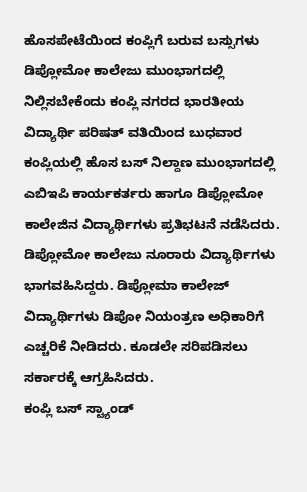ಹೊಸಪೇಟೆಯಿಂದ ಕಂಪ್ಲಿಗೆ ಬರುವ ಬಸ್ಸುಗಳು ಡಿಪ್ಲೋಮೋ ಕಾಲೇಜು ಮುಂಭಾಗದಲ್ಲಿ ನಿಲ್ಲಿಸಬೇಕೆಂದು ಕಂಪ್ಲಿ ನಗರದ ಭಾರತೀಯ ವಿದ್ಯಾರ್ಥಿ ಪರಿಷತ್ ವತಿಯಿಂದ ಬುಧವಾರ ಕಂಪ್ಲಿಯಲ್ಲಿ ಹೊಸ ಬಸ್ ನಿಲ್ದಾಣ ಮುಂಭಾಗದಲ್ಲಿ ಎಬಿಇಪಿ ಕಾರ್ಯಕರ್ತರು ಹಾಗೂ ಡಿಪ್ಲೋಮೋ ಕಾಲೇಜಿನ ವಿದ್ಯಾರ್ಥಿಗಳು ಪ್ರತಿಭಟನೆ ನಡೆಸಿದರು.
ಡಿಪ್ಲೋಮೋ ಕಾಲೇಜು ನೂರಾರು ವಿದ್ಯಾರ್ಥಿಗಳು ಭಾಗವಹಿಸಿದ್ದರು. ಡಿಪ್ಲೋಮಾ ಕಾಲೇಜ್ ವಿದ್ಯಾರ್ಥಿಗಳು ಡಿಪೋ ನಿಯಂತ್ರಣ ಅಧಿಕಾರಿಗೆ ಎಚ್ಚರಿಕೆ ನೀಡಿದರು. ಕೂಡಲೇ ಸರಿಪಡಿಸಲು ಸರ್ಕಾರಕ್ಕೆ ಆಗ್ರಹಿಸಿದರು.
ಕಂಪ್ಲಿ ಬಸ್ ಸ್ಟ್ಯಾಂಡ್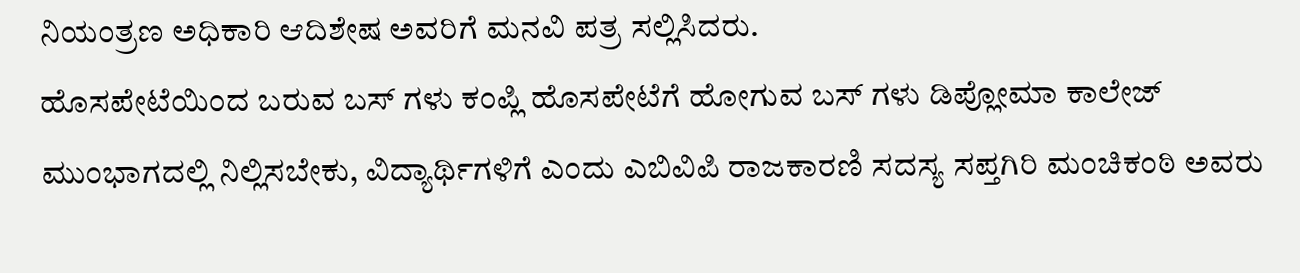ನಿಯಂತ್ರಣ ಅಧಿಕಾರಿ ಆದಿಶೇಷ ಅವರಿಗೆ ಮನವಿ ಪತ್ರ ಸಲ್ಲಿಸಿದರು.
ಹೊಸಪೇಟೆಯಿಂದ ಬರುವ ಬಸ್ ಗಳು ಕಂಪ್ಲಿ ಹೊಸಪೇಟೆಗೆ ಹೋಗುವ ಬಸ್ ಗಳು ಡಿಪ್ಲೋಮಾ ಕಾಲೇಜ್ ಮುಂಭಾಗದಲ್ಲಿ ನಿಲ್ಲಿಸಬೇಕು, ವಿದ್ಯಾರ್ಥಿಗಳಿಗೆ ಎಂದು ಎಬಿವಿಪಿ ರಾಜಕಾರಣಿ ಸದಸ್ಯ ಸಪ್ತಗಿರಿ ಮಂಚಿಕಂಠಿ ಅವರು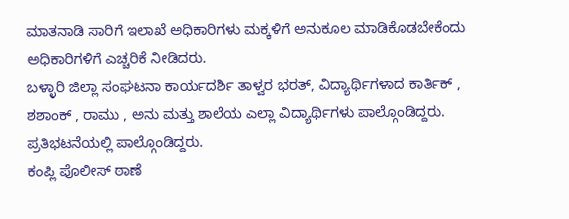ಮಾತನಾಡಿ ಸಾರಿಗೆ ಇಲಾಖೆ ಅಧಿಕಾರಿಗಳು ಮಕ್ಕಳಿಗೆ ಅನುಕೂಲ ಮಾಡಿಕೊಡಬೇಕೆಂದು ಅಧಿಕಾರಿಗಳಿಗೆ ಎಚ್ಚರಿಕೆ ನೀಡಿದರು.
ಬಳ್ಳಾರಿ ಜಿಲ್ಲಾ ಸಂಘಟನಾ ಕಾರ್ಯದರ್ಶಿ ತಾಳ್ವರ ಭರತ್, ವಿದ್ಯಾರ್ಥಿಗಳಾದ ಕಾರ್ತಿಕ್ , ಶಶಾಂಕ್ , ರಾಮು , ಅನು ಮತ್ತು ಶಾಲೆಯ ಎಲ್ಲಾ ವಿದ್ಯಾರ್ಥಿಗಳು ಪಾಲ್ಗೊಂಡಿದ್ದರು. ಪ್ರತಿಭಟನೆಯಲ್ಲಿ ಪಾಲ್ಗೊಂಡಿದ್ದರು.
ಕಂಪ್ಲಿ ಪೊಲೀಸ್ ಠಾಣೆ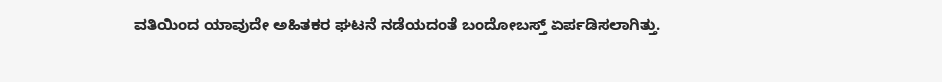ವತಿಯಿಂದ ಯಾವುದೇ ಅಹಿತಕರ ಘಟನೆ ನಡೆಯದಂತೆ ಬಂದೋಬಸ್ತ್ ಏರ್ಪಡಿಸಲಾಗಿತ್ತು.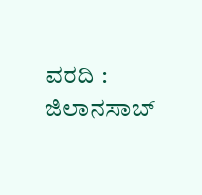ವರದಿ : ಜಿಲಾನಸಾಬ್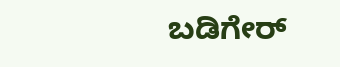ಬಡಿಗೇರ್